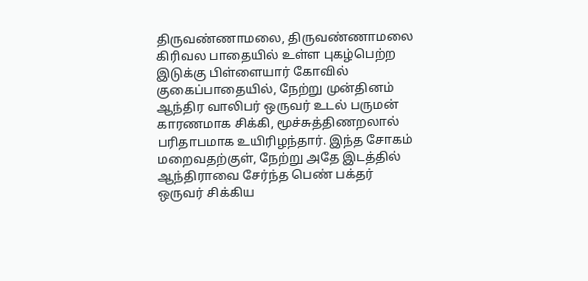திருவண்ணாமலை, திருவண்ணாமலை கிரிவல பாதையில் உள்ள புகழ்பெற்ற இடுக்கு பிள்ளையார் கோவில் குகைப்பாதையில், நேற்று முன்தினம் ஆந்திர வாலிபர் ஒருவர் உடல் பருமன் காரணமாக சிக்கி, மூச்சுத்திணறலால் பரிதாபமாக உயிரிழந்தார். இந்த சோகம் மறைவதற்குள், நேற்று அதே இடத்தில் ஆந்திராவை சேர்ந்த பெண் பக்தர் ஒருவர் சிக்கிய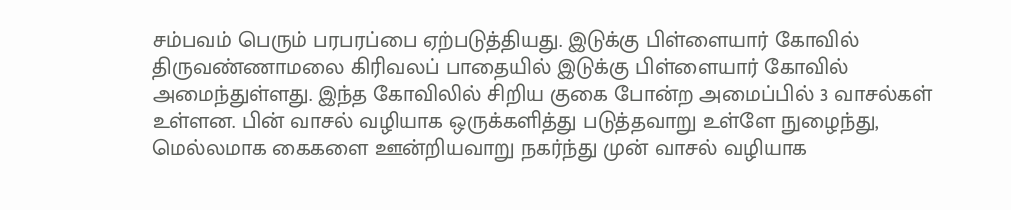சம்பவம் பெரும் பரபரப்பை ஏற்படுத்தியது. இடுக்கு பிள்ளையார் கோவில் திருவண்ணாமலை கிரிவலப் பாதையில் இடுக்கு பிள்ளையார் கோவில் அமைந்துள்ளது. இந்த கோவிலில் சிறிய குகை போன்ற அமைப்பில் 3 வாசல்கள் உள்ளன. பின் வாசல் வழியாக ஒருக்களித்து படுத்தவாறு உள்ளே நுழைந்து, மெல்லமாக கைகளை ஊன்றியவாறு நகர்ந்து முன் வாசல் வழியாக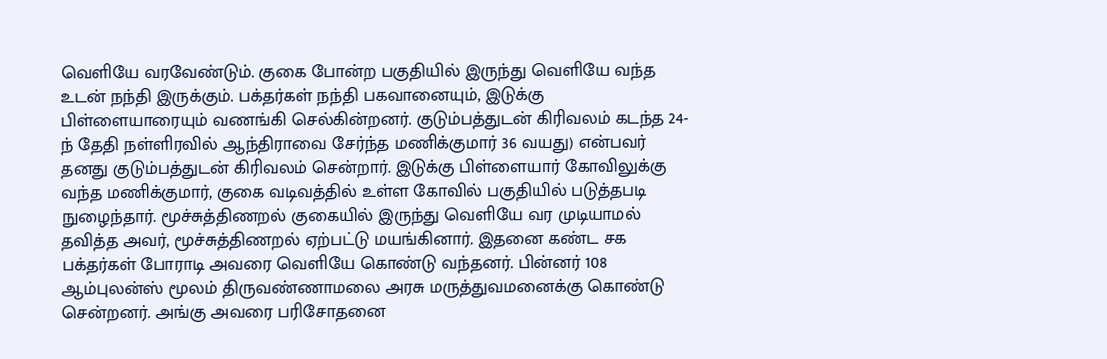வெளியே வரவேண்டும். குகை போன்ற பகுதியில் இருந்து வெளியே வந்த உடன் நந்தி இருக்கும். பக்தர்கள் நந்தி பகவானையும், இடுக்கு பிள்ளையாரையும் வணங்கி செல்கின்றனர். குடும்பத்துடன் கிரிவலம் கடந்த 24-ந் தேதி நள்ளிரவில் ஆந்திராவை சேர்ந்த மணிக்குமார் 36 வயது) என்பவர் தனது குடும்பத்துடன் கிரிவலம் சென்றார். இடுக்கு பிள்ளையார் கோவிலுக்கு வந்த மணிக்குமார், குகை வடிவத்தில் உள்ள கோவில் பகுதியில் படுத்தபடி நுழைந்தார். மூச்சுத்திணறல் குகையில் இருந்து வெளியே வர முடியாமல் தவித்த அவர், மூச்சுத்திணறல் ஏற்பட்டு மயங்கினார். இதனை கண்ட சக பக்தர்கள் போராடி அவரை வெளியே கொண்டு வந்தனர். பின்னர் 108 ஆம்புலன்ஸ் மூலம் திருவண்ணாமலை அரசு மருத்துவமனைக்கு கொண்டு சென்றனர். அங்கு அவரை பரிசோதனை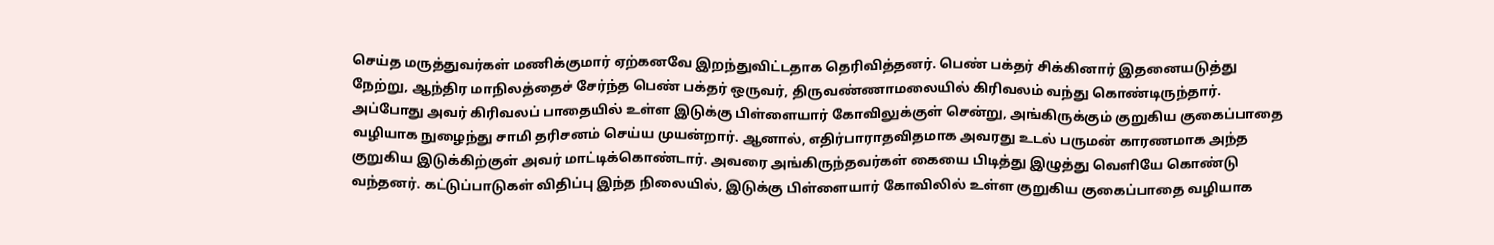செய்த மருத்துவர்கள் மணிக்குமார் ஏற்கனவே இறந்துவிட்டதாக தெரிவித்தனர். பெண் பக்தர் சிக்கினார் இதனையடுத்து நேற்று, ஆந்திர மாநிலத்தைச் சேர்ந்த பெண் பக்தர் ஒருவர், திருவண்ணாமலையில் கிரிவலம் வந்து கொண்டிருந்தார். அப்போது அவர் கிரிவலப் பாதையில் உள்ள இடுக்கு பிள்ளையார் கோவிலுக்குள் சென்று, அங்கிருக்கும் குறுகிய குகைப்பாதை வழியாக நுழைந்து சாமி தரிசனம் செய்ய முயன்றார். ஆனால், எதிர்பாராதவிதமாக அவரது உடல் பருமன் காரணமாக அந்த குறுகிய இடுக்கிற்குள் அவர் மாட்டிக்கொண்டார். அவரை அங்கிருந்தவர்கள் கையை பிடித்து இழுத்து வெளியே கொண்டு வந்தனர். கட்டுப்பாடுகள் விதிப்பு இந்த நிலையில், இடுக்கு பிள்ளையார் கோவிலில் உள்ள குறுகிய குகைப்பாதை வழியாக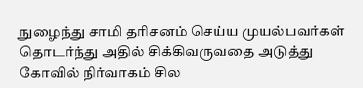நுழைந்து சாமி தரிசனம் செய்ய முயல்பவர்கள் தொடர்ந்து அதில் சிக்கிவருவதை அடுத்து கோவில் நிர்வாகம் சில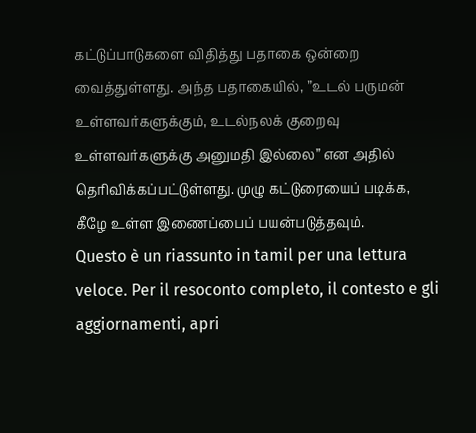கட்டுப்பாடுகளை விதித்து பதாகை ஒன்றை வைத்துள்ளது. அந்த பதாகையில், ”உடல் பருமன் உள்ளவர்களுக்கும், உடல்நலக் குறைவு உள்ளவர்களுக்கு அனுமதி இல்லை” என அதில் தெரிவிக்கப்பட்டுள்ளது. முழு கட்டுரையைப் படிக்க, கீழே உள்ள இணைப்பைப் பயன்படுத்தவும்.
Questo è un riassunto in tamil per una lettura veloce. Per il resoconto completo, il contesto e gli aggiornamenti, apri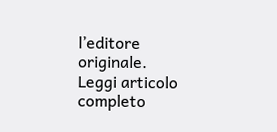l’editore originale.
Leggi articolo completo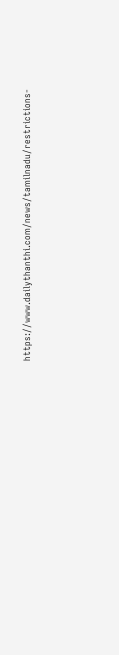https://www.dailythanthi.com/news/tamilnadu/restrictions-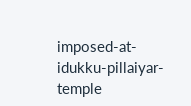imposed-at-idukku-pillaiyar-temple